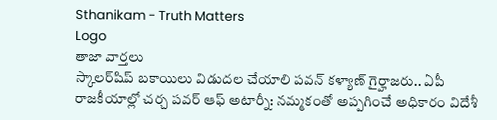Sthanikam - Truth Matters
Logo
తాజా వార్తలు
స్కాలర్‌షిప్‌ బకాయిలు విడుదల చేయాలి పవన్ కళ్యాణ్ గైర్హాజరు.. ఏపీ రాజకీయాల్లో చర్చ పవర్ ఆఫ్ అటార్నీ: నమ్మకంతో అప్పగించే అధికారం విదేశీ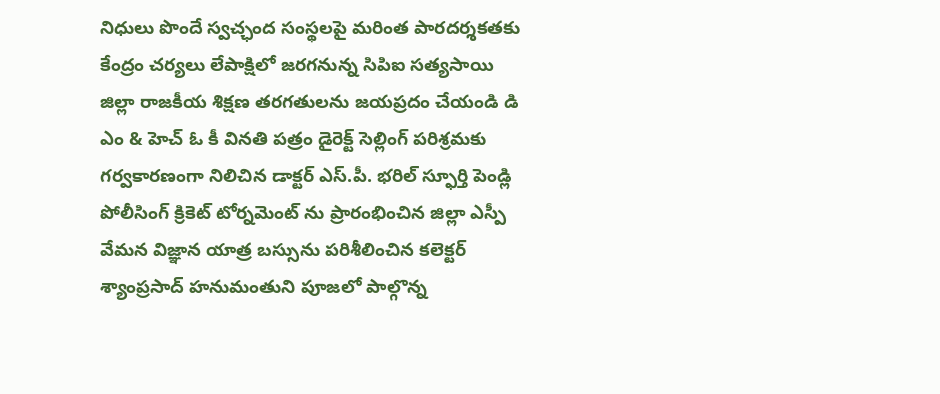నిధులు పొందే స్వచ్ఛంద సంస్థలపై మరింత పారదర్శకతకు కేంద్రం చర్యలు లేపాక్షిలో జరగనున్న సిపిఐ సత్యసాయి జిల్లా రాజకీయ శిక్షణ తరగతులను జయప్రదం చేయండి డి ఎం & హెచ్ ఓ కీ వినతి పత్రం డైరెక్ట్ సెల్లింగ్ పరిశ్రమకు గర్వకారణంగా నిలిచిన డాక్టర్ ఎస్.పీ. భరిల్ స్ఫూర్తి పెండ్లి పోలీసింగ్ క్రికెట్ టోర్నమెంట్ ను ప్రారంభించిన జిల్లా ఎస్పీ వేమన విజ్ఞాన యాత్ర బస్సును పరిశీలించిన కలెక్టర్ శ్యాంప్రసాద్ హనుమంతుని పూజలో పాల్గొన్న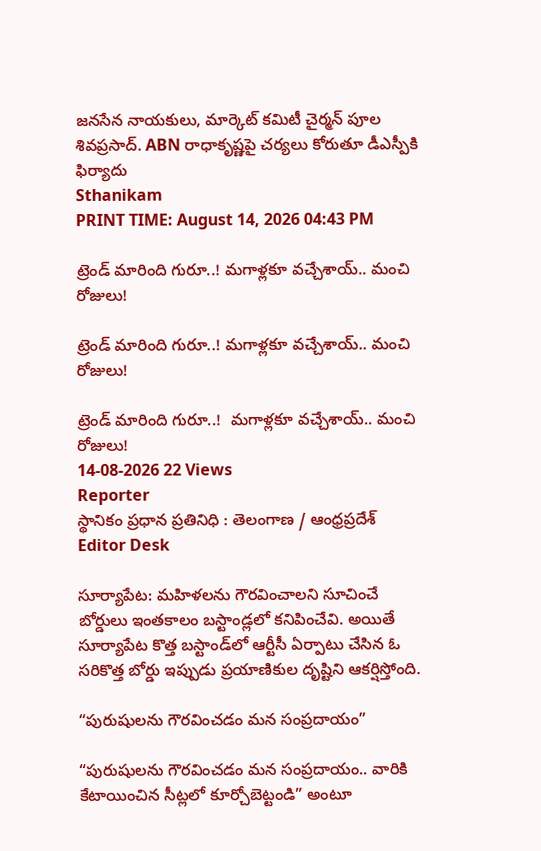జనసేన నాయకులు, మార్కెట్ కమిటీ చైర్మన్ పూల శివప్రసాద్. ABN రాధాకృష్ణపై చర్యలు కోరుతూ డీఎస్పీకి ఫిర్యాదు
Sthanikam
PRINT TIME: August 14, 2026 04:43 PM

ట్రెండ్ మారింది గురూ..! మగాళ్లకూ వచ్చేశాయ్.. మంచి రోజులు!

ట్రెండ్ మారింది గురూ..! మగాళ్లకూ వచ్చేశాయ్.. మంచి రోజులు!

ట్రెండ్ మారింది గురూ..!  మగాళ్లకూ వచ్చేశాయ్.. మంచి రోజులు!
14-08-2026 22 Views
Reporter
స్థానికం ప్రధాన ప్రతినిధి : తెలంగాణ / ఆంధ్రప్రదేశ్
Editor Desk

సూర్యాపేట: మహిళలను గౌరవించాలని సూచించే బోర్డులు ఇంతకాలం బస్టాండ్లలో కనిపించేవి. అయితే సూర్యాపేట కొత్త బస్టాండ్‌లో ఆర్టీసీ ఏర్పాటు చేసిన ఓ సరికొత్త బోర్డు ఇప్పుడు ప్రయాణికుల దృష్టిని ఆకర్షిస్తోంది.

“పురుషులను గౌరవించడం మన సంప్రదాయం”

“పురుషులను గౌరవించడం మన సంప్రదాయం.. వారికి కేటాయించిన సీట్లలో కూర్చోబెట్టండి” అంటూ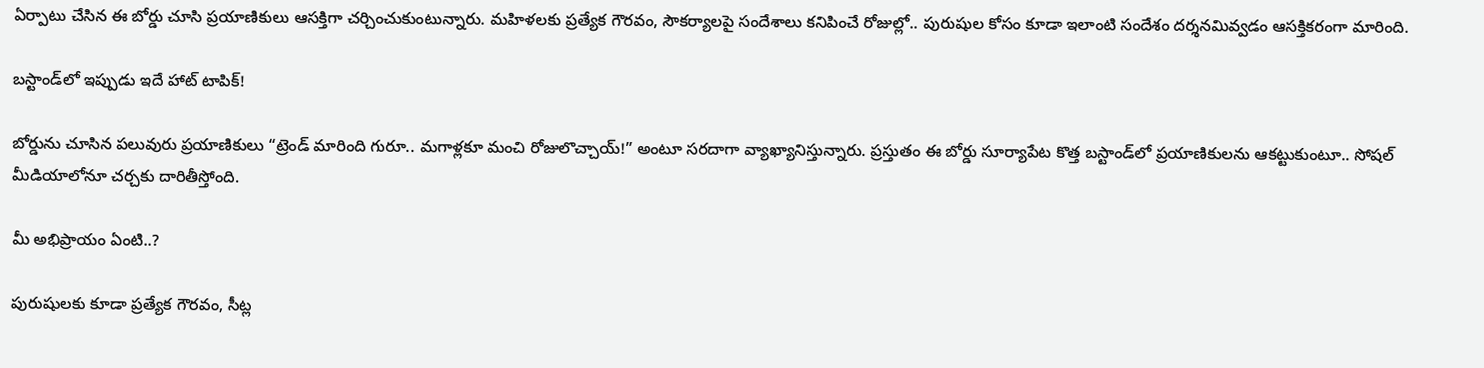ఏర్పాటు చేసిన ఈ బోర్డు చూసి ప్రయాణికులు ఆసక్తిగా చర్చించుకుంటున్నారు. మహిళలకు ప్రత్యేక గౌరవం, సౌకర్యాలపై సందేశాలు కనిపించే రోజుల్లో.. పురుషుల కోసం కూడా ఇలాంటి సందేశం దర్శనమివ్వడం ఆసక్తికరంగా మారింది.

బస్టాండ్‌లో ఇప్పుడు ఇదే హాట్ టాపిక్!

బోర్డును చూసిన పలువురు ప్రయాణికులు “ట్రెండ్ మారింది గురూ.. మగాళ్లకూ మంచి రోజులొచ్చాయ్!” అంటూ సరదాగా వ్యాఖ్యానిస్తున్నారు. ప్రస్తుతం ఈ బోర్డు సూర్యాపేట కొత్త బస్టాండ్‌లో ప్రయాణికులను ఆకట్టుకుంటూ.. సోషల్ మీడియాలోనూ చర్చకు దారితీస్తోంది.

మీ అభిప్రాయం ఏంటి..?

పురుషులకు కూడా ప్రత్యేక గౌరవం, సీట్ల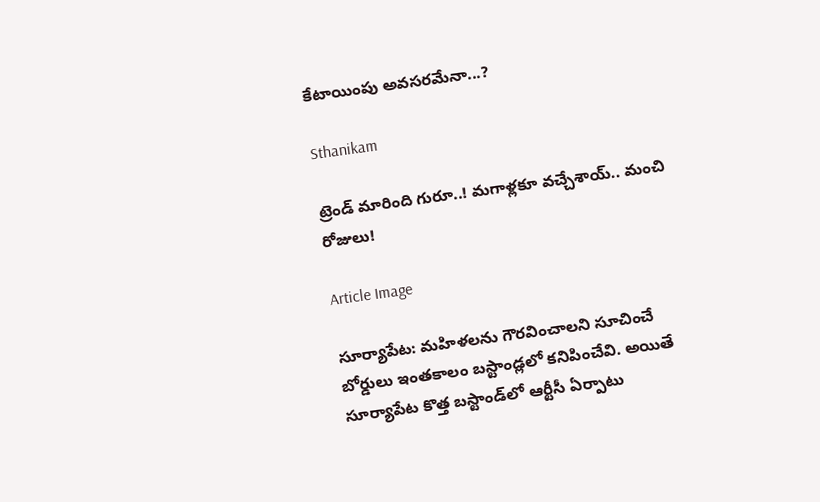కేటాయింపు అవసరమేనా...?

Sthanikam

ట్రెండ్ మారింది గురూ..! మగాళ్లకూ వచ్చేశాయ్.. మంచి రోజులు!

Article Image

సూర్యాపేట: మహిళలను గౌరవించాలని సూచించే బోర్డులు ఇంతకాలం బస్టాండ్లలో కనిపించేవి. అయితే సూర్యాపేట కొత్త బస్టాండ్‌లో ఆర్టీసీ ఏర్పాటు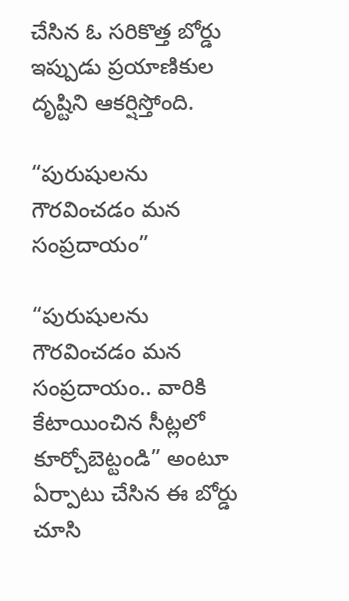చేసిన ఓ సరికొత్త బోర్డు ఇప్పుడు ప్రయాణికుల దృష్టిని ఆకర్షిస్తోంది.

“పురుషులను గౌరవించడం మన సంప్రదాయం”

“పురుషులను గౌరవించడం మన సంప్రదాయం.. వారికి కేటాయించిన సీట్లలో కూర్చోబెట్టండి” అంటూ ఏర్పాటు చేసిన ఈ బోర్డు చూసి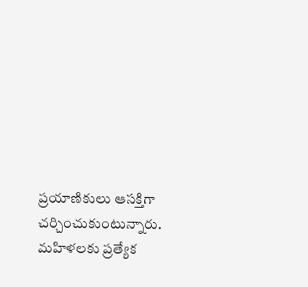ప్రయాణికులు ఆసక్తిగా చర్చించుకుంటున్నారు. మహిళలకు ప్రత్యేక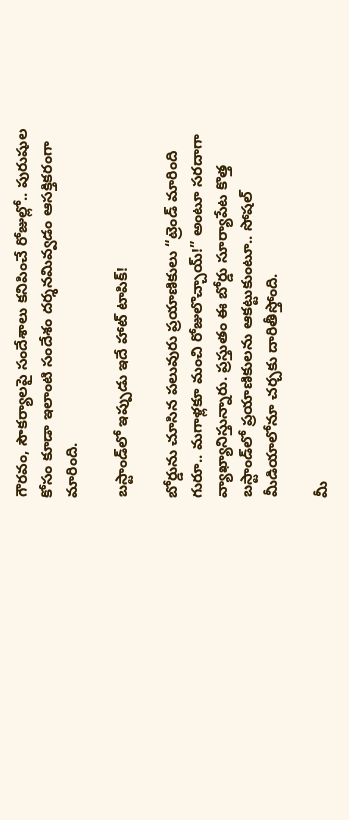గౌరవం, సౌకర్యాలపై సందేశాలు కనిపించే రోజుల్లో.. పురుషుల కోసం కూడా ఇలాంటి సందేశం దర్శనమివ్వడం ఆసక్తికరంగా మారింది.

బస్టాండ్‌లో ఇప్పుడు ఇదే హాట్ టాపిక్!

బోర్డును చూసిన పలువురు ప్రయాణికులు “ట్రెండ్ మారింది గురూ.. మగాళ్లకూ మంచి రోజులొచ్చాయ్!” అంటూ సరదాగా వ్యాఖ్యానిస్తున్నారు. ప్రస్తుతం ఈ బోర్డు సూర్యాపేట కొత్త బస్టాండ్‌లో ప్రయాణికులను ఆకట్టుకుంటూ.. సోషల్ మీడియాలోనూ చర్చకు దారితీస్తోంది.

మీ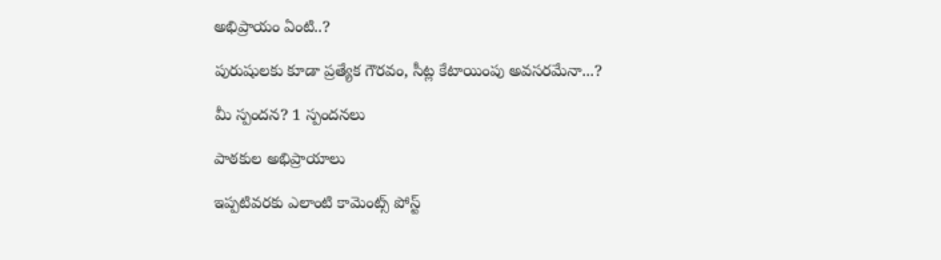అభిప్రాయం ఏంటి..?

పురుషులకు కూడా ప్రత్యేక గౌరవం, సీట్ల కేటాయింపు అవసరమేనా...?

మీ స్పందన? 1 స్పందనలు

పాఠకుల అభిప్రాయాలు

ఇప్పటివరకు ఎలాంటి కామెంట్స్ పోస్ట్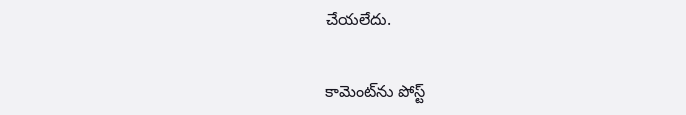చేయలేదు.


కామెంట్‌ను పోస్ట్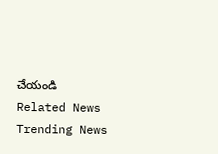చేయండి
Related News
Trending News